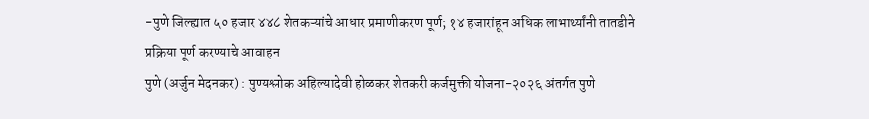-पुणे जिल्ह्यात ५० हजार ४४८ शेतकऱ्यांचे आधार प्रमाणीकरण पूर्ण; १४ हजारांहून अधिक लाभार्थ्यांनी तातडीने प्रक्रिया पूर्ण करण्याचे आवाहन
पुणे (अर्जुन मेदनकर) : पुण्यश्लोक अहिल्यादेवी होळकर शेतकरी कर्जमुक्ती योजना-२०२६ अंतर्गत पुणे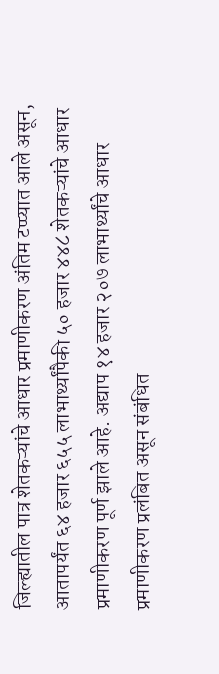जिल्ह्यातील पात्र शेतकऱ्यांचे आधार प्रमाणीकरण अंतिम टप्प्यात आले असून, आतापर्यंत ६४ हजार ६५५ लाभार्थ्यांपैकी ५० हजार ४४८ शेतकऱ्यांचे आधार प्रमाणीकरण पूर्ण झाले आहे. अद्याप १४ हजार २०७ लाभार्थ्यांचे आधार प्रमाणीकरण प्रलंबित असून संबंधित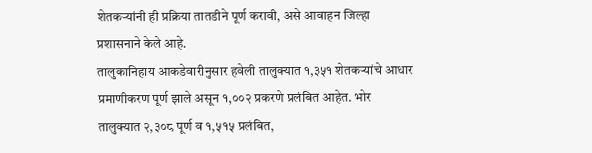शेतकऱ्यांनी ही प्रक्रिया तातडीने पूर्ण करावी, असे आवाहन जिल्हा प्रशासनाने केले आहे.
तालुकानिहाय आकडेवारीनुसार हवेली तालुक्यात १,३५१ शेतकऱ्यांचे आधार प्रमाणीकरण पूर्ण झाले असून १,००२ प्रकरणे प्रलंबित आहेत. भोर तालुक्यात २,३०८ पूर्ण व १,५१५ प्रलंबित,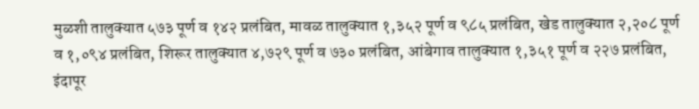मुळशी तालुक्यात ५७३ पूर्ण व १४२ प्रलंबित, मावळ तालुक्यात १,३५२ पूर्ण व ९८५ प्रलंबित, खेड तालुक्यात २,२०८ पूर्ण व १,०९४ प्रलंबित, शिरूर तालुक्यात ४,७२९ पूर्ण व ७३० प्रलंबित, आंबेगाव तालुक्यात १,३५१ पूर्ण व २२७ प्रलंबित, इंदापूर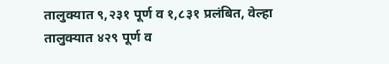तालुक्यात ९,२३१ पूर्ण व १,८३१ प्रलंबित, वेल्हा तालुक्यात ४२९ पूर्ण व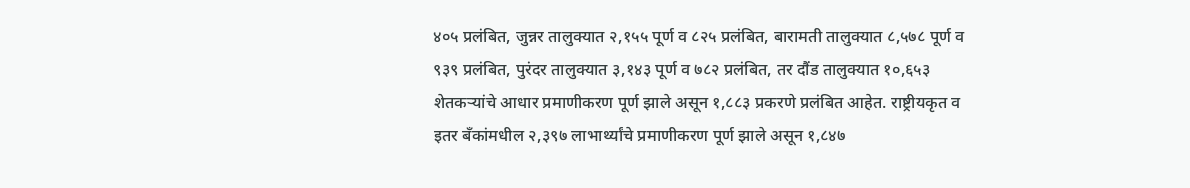४०५ प्रलंबित, जुन्नर तालुक्यात २,१५५ पूर्ण व ८२५ प्रलंबित, बारामती तालुक्यात ८,५७८ पूर्ण व ९३९ प्रलंबित, पुरंदर तालुक्यात ३,१४३ पूर्ण व ७८२ प्रलंबित, तर दौंड तालुक्यात १०,६५३ शेतकऱ्यांचे आधार प्रमाणीकरण पूर्ण झाले असून १,८८३ प्रकरणे प्रलंबित आहेत. राष्ट्रीयकृत व इतर बँकांमधील २,३९७ लाभार्थ्यांचे प्रमाणीकरण पूर्ण झाले असून १,८४७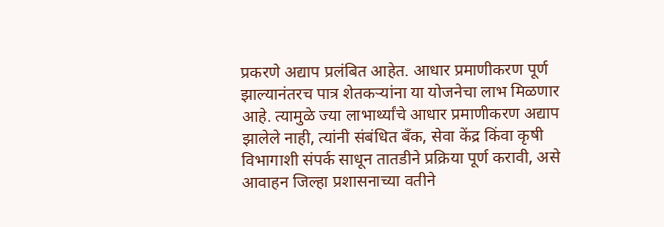प्रकरणे अद्याप प्रलंबित आहेत. आधार प्रमाणीकरण पूर्ण झाल्यानंतरच पात्र शेतकऱ्यांना या योजनेचा लाभ मिळणार आहे. त्यामुळे ज्या लाभार्थ्यांचे आधार प्रमाणीकरण अद्याप झालेले नाही, त्यांनी संबंधित बँक, सेवा केंद्र किंवा कृषी विभागाशी संपर्क साधून तातडीने प्रक्रिया पूर्ण करावी, असे आवाहन जिल्हा प्रशासनाच्या वतीने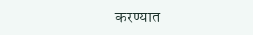करण्यात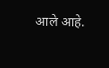आले आहे.